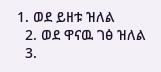1. ወደ ይዘቱ ዝለል
  2. ወደ ዋናዉ ገፅ ዝለል
  3.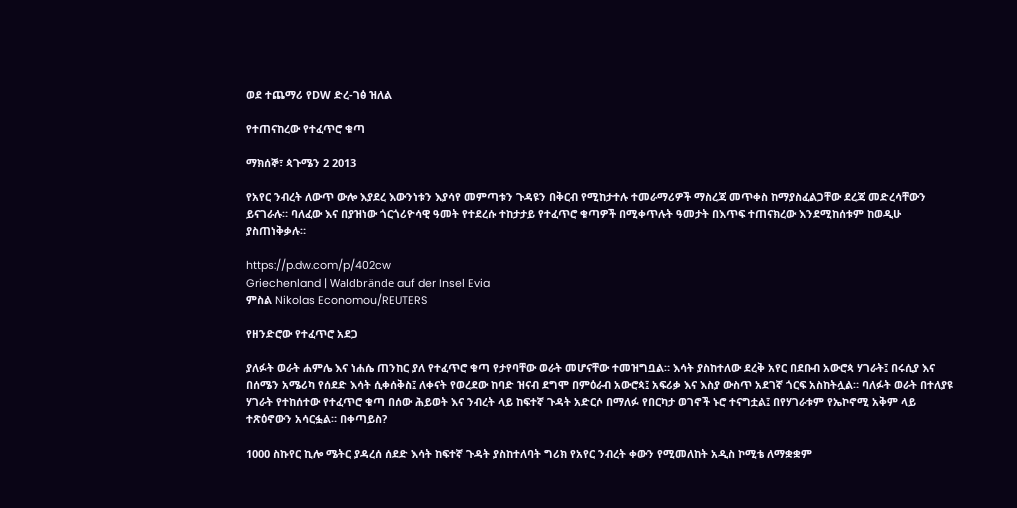ወደ ተጨማሪ የDW ድረ-ገፅ ዝለል

የተጠናከረው የተፈጥሮ ቁጣ

ማክሰኞ፣ ጳጉሜን 2 2013

የአየር ንብረት ለውጥ ውሎ እያደረ እውንነቱን እያሳየ መምጣቱን ጉዳዩን በቅርብ የሚከታተሉ ተመራማሪዎች ማስረጃ መጥቀስ ከማያስፈልጋቸው ደረጃ መድረሳቸውን ይናገራሉ። ባለፈው እና በያዝነው ጎርጎሪዮሳዊ ዓመት የተደረሱ ተከታታይ የተፈጥሮ ቁጣዎች በሚቀጥሉት ዓመታት በእጥፍ ተጠናክረው እንደሚከሰቱም ከወዲሁ ያስጠነቅቃሉ።

https://p.dw.com/p/402cw
Griechenland | Waldbrände auf der Insel Evia
ምስል Nikolas Economou/REUTERS

የዘንድሮው የተፈጥሮ አደጋ

ያለፉት ወራት ሐምሌ እና ነሐሴ ጠንከር ያለ የተፈጥሮ ቁጣ የታየባቸው ወራት መሆናቸው ተመዝግቧል። እሳት ያስከተለው ደረቅ አየር በደቡብ አውሮጳ ሃገራት፤ በሩሲያ እና በሰሜን አሜሪካ የሰደድ እሳት ሲቀሰቅስ፤ ለቀናት የወረደው ከባድ ዝናብ ደግሞ በምዕራብ አውሮጳ፤ አፍሪቃ እና እስያ ውስጥ አደገኛ ጎርፍ አስከትሏል። ባለፉት ወራት በተለያዩ ሃገራት የተከሰተው የተፈጥሮ ቁጣ በሰው ሕይወት እና ንብረት ላይ ከፍተኛ ጉዳት አድርሶ በማለፉ የበርካታ ወገኖች ኑሮ ተናግቷል፤ በየሃገራቱም የኤኮኖሚ አቅም ላይ ተጽዕኖውን አሳርፏል። በቀጣይስ?

1000 ስኩየር ኪሎ ሜትር ያዳረሰ ሰደድ እሳት ከፍተኛ ጉዳት ያስከተለባት ግሪክ የአየር ንብረት ቀውን የሚመለከት አዲስ ኮሚቴ ለማቋቋም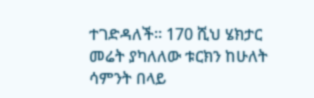ተገድዳለች። 170 ሺህ ሄክታር መሬት ያካለለው ቱርክን ከሁለት ሳምንት በላይ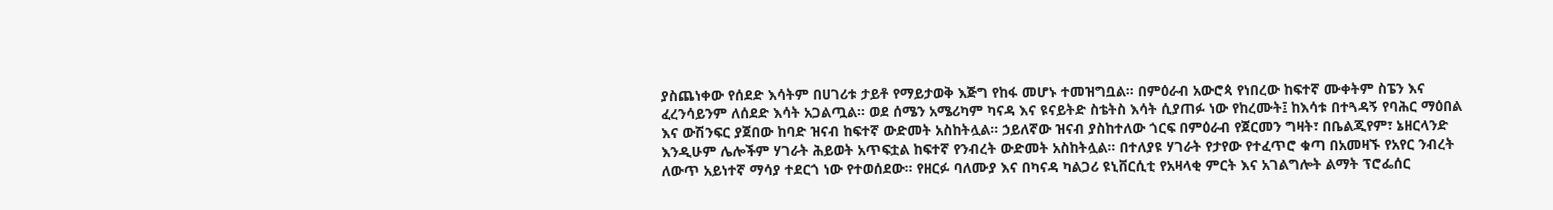ያስጨነቀው የሰደድ እሳትም በሀገሪቱ ታይቶ የማይታወቅ እጅግ የከፋ መሆኑ ተመዝግቧል። በምዕራብ አውሮጳ የነበረው ከፍተኛ ሙቀትም ስፔን እና ፈረንሳይንም ለሰደድ እሳት አጋልጧል። ወደ ሰሜን አሜሪካም ካናዳ እና ዩናይትድ ስቴትስ እሳት ሲያጠፉ ነው የከረሙት፤ ከእሳቱ በተጓዳኝ የባሕር ማዕበል እና ውሽንፍር ያጀበው ከባድ ዝናብ ከፍተኛ ውድመት አስከትሏል። ኃይለኛው ዝናብ ያስከተለው ጎርፍ በምዕራብ የጀርመን ግዛት፣ በቤልጂየም፣ ኔዘርላንድ እንዲሁም ሌሎችም ሃገራት ሕይወት አጥፍቷል ከፍተኛ የንብረት ውድመት አስከትሏል። በተለያዩ ሃገራት የታየው የተፈጥሮ ቁጣ በአመዛኙ የአየር ንብረት ለውጥ አይነተኛ ማሳያ ተደርጎ ነው የተወሰደው። የዘርፉ ባለሙያ እና በካናዳ ካልጋሪ ዩኒቨርሲቲ የአዛላቂ ምርት እና አገልግሎት ልማት ፕሮፌሰር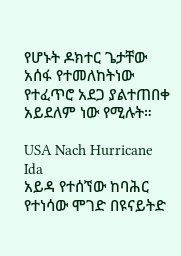የሆኑት ዶክተር ጌታቸው አሰፋ የተመለከትነው የተፈጥሮ አደጋ ያልተጠበቀ አይደለም ነው የሚሉት።

USA Nach Hurricane Ida
አይዳ የተሰኘው ከባሕር የተነሳው ሞገድ በዩናይትድ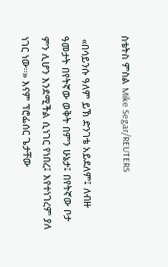ስቴትስ ምስል Mike Segar/REUTERS

 «በሳይንሱ ዓለም ይኽ ድንገቴ አይደለም፤ ለብዙ ዓመታት በየትኛው ወቅት በምን ሁኔታ፤ በየትኛው ቦታ ምን ሊሆን እንደሚችል ሲነገር የነበረ፤ እየተነገረም ያለ ነገር ነው።» እናም ፕሮፌሰር ጌታቸው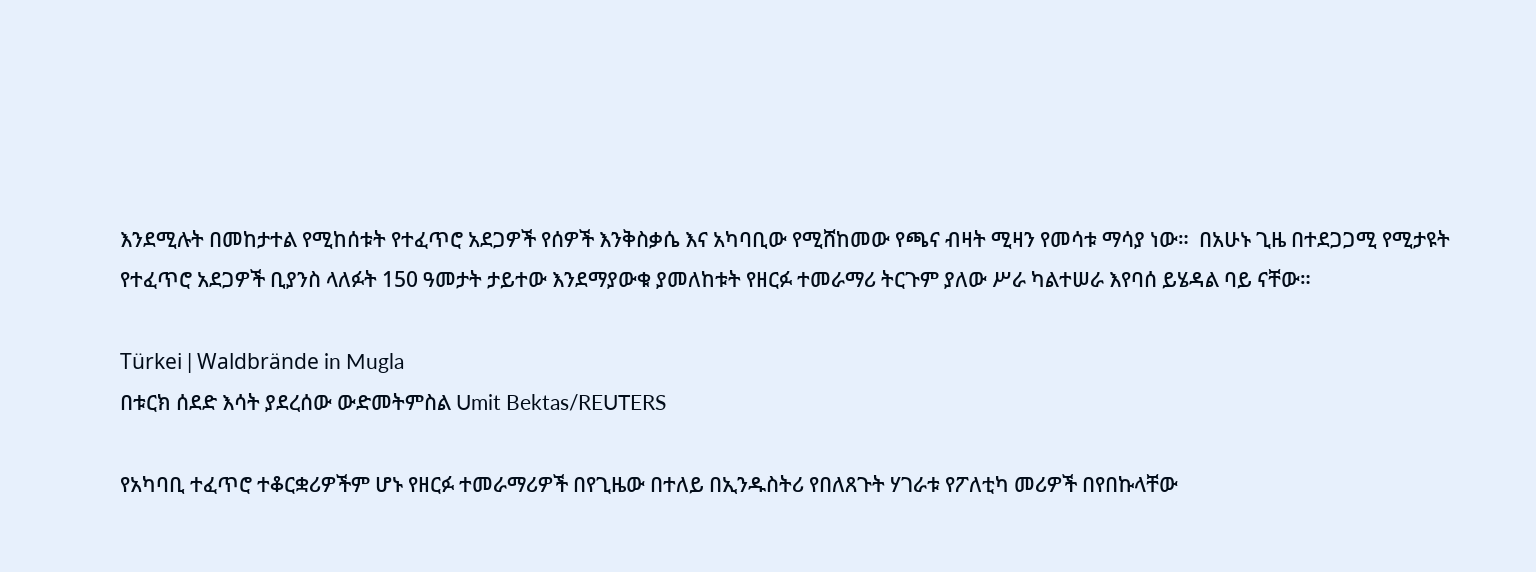እንደሚሉት በመከታተል የሚከሰቱት የተፈጥሮ አደጋዎች የሰዎች እንቅስቃሴ እና አካባቢው የሚሸከመው የጫና ብዛት ሚዛን የመሳቱ ማሳያ ነው።  በአሁኑ ጊዜ በተደጋጋሚ የሚታዩት የተፈጥሮ አደጋዎች ቢያንስ ላለፉት 150 ዓመታት ታይተው እንደማያውቁ ያመለከቱት የዘርፉ ተመራማሪ ትርጉም ያለው ሥራ ካልተሠራ እየባሰ ይሄዳል ባይ ናቸው።

Türkei | Waldbrände in Mugla
በቱርክ ሰደድ እሳት ያደረሰው ውድመትምስል Umit Bektas/REUTERS

የአካባቢ ተፈጥሮ ተቆርቋሪዎችም ሆኑ የዘርፉ ተመራማሪዎች በየጊዜው በተለይ በኢንዱስትሪ የበለጸጉት ሃገራቱ የፖለቲካ መሪዎች በየበኩላቸው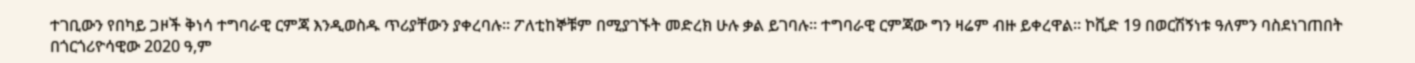ተገቢውን የበካይ ጋዞች ቅነሳ ተግባራዊ ርምጃ እንዲወስዱ ጥሪያቸውን ያቀረባሉ። ፖለቲከኞቹም በሚያገኙት መድረክ ሁሉ ቃል ይገባሉ። ተግባራዊ ርምጃው ግን ዛሬም ብዙ ይቀረዋል። ኮቪድ 19 በወርሽኝነቱ ዓለምን ባስደነገጠበት በጎርጎሪዮሳዊው 2020 ዓ,ም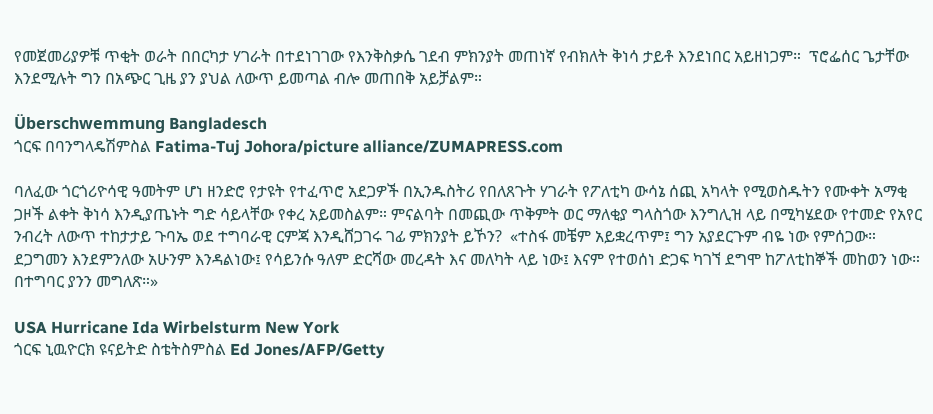የመጀመሪያዎቹ ጥቂት ወራት በበርካታ ሃገራት በተደነገገው የእንቅስቃሴ ገደብ ምክንያት መጠነኛ የብክለት ቅነሳ ታይቶ እንደነበር አይዘነጋም።  ፕሮፌሰር ጌታቸው እንደሚሉት ግን በአጭር ጊዜ ያን ያህል ለውጥ ይመጣል ብሎ መጠበቅ አይቻልም።

Überschwemmung Bangladesch
ጎርፍ በባንግላዴሽምስል Fatima-Tuj Johora/picture alliance/ZUMAPRESS.com

ባለፈው ጎርጎሪዮሳዊ ዓመትም ሆነ ዘንድሮ የታዩት የተፈጥሮ አደጋዎች በኢንዱስትሪ የበለጸጉት ሃገራት የፖለቲካ ውሳኔ ሰጪ አካላት የሚወስዱትን የሙቀት አማቂ ጋዞች ልቀት ቅነሳ እንዲያጤኑት ግድ ሳይላቸው የቀረ አይመስልም። ምናልባት በመጪው ጥቅምት ወር ማለቂያ ግላስጎው እንግሊዝ ላይ በሚካሄደው የተመድ የአየር ንብረት ለውጥ ተከታታይ ጉባኤ ወደ ተግባራዊ ርምጃ እንዲሸጋገሩ ገፊ ምክንያት ይኾን?  «ተስፋ መቼም አይቋረጥም፤ ግን አያደርጉም ብዬ ነው የምሰጋው። ደጋግመን እንደምንለው አሁንም እንዳልነው፤ የሳይንሱ ዓለም ድርሻው መረዳት እና መለካት ላይ ነው፤ እናም የተወሰነ ድጋፍ ካገኘ ደግሞ ከፖለቲከኞች መከወን ነው። በተግባር ያንን መግለጽ።»

USA Hurricane Ida Wirbelsturm New York
ጎርፍ ኒዉዮርክ ዩናይትድ ስቴትስምስል Ed Jones/AFP/Getty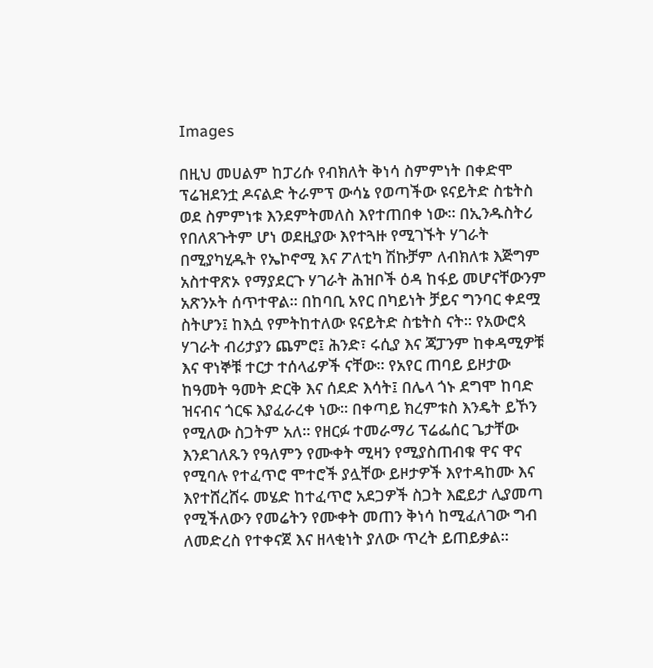Images

በዚህ መሀልም ከፓሪሱ የብክለት ቅነሳ ስምምነት በቀድሞ ፕሬዝደንቷ ዶናልድ ትራምፕ ውሳኔ የወጣችው ዩናይትድ ስቴትስ ወደ ስምምነቱ እንደምትመለስ እየተጠበቀ ነው። በኢንዱስትሪ የበለጸጉትም ሆነ ወደዚያው እየተጓዙ የሚገኙት ሃገራት በሚያካሂዱት የኤኮኖሚ እና ፖለቲካ ሽኩቻም ለብክለቱ እጅግም አስተዋጽኦ የማያደርጉ ሃገራት ሕዝቦች ዕዳ ከፋይ መሆናቸውንም አጽንኦት ሰጥተዋል። በከባቢ አየር በካይነት ቻይና ግንባር ቀደሟ ስትሆን፤ ከእሷ የምትከተለው ዩናይትድ ስቴትስ ናት። የአውሮጳ ሃገራት ብሪታያን ጨምሮ፤ ሕንድ፣ ሩሲያ እና ጃፓንም ከቀዳሚዎቹ እና ዋነኞቹ ተርታ ተሰላፊዎች ናቸው። የአየር ጠባይ ይዞታው ከዓመት ዓመት ድርቅ እና ሰደድ እሳት፤ በሌላ ጎኑ ደግሞ ከባድ ዝናብና ጎርፍ እያፈራረቀ ነው። በቀጣይ ክረምቱስ እንዴት ይኾን የሚለው ስጋትም አለ። የዘርፉ ተመራማሪ ፕሬፌሰር ጌታቸው እንደገለጹን የዓለምን የሙቀት ሚዛን የሚያስጠብቁ ዋና ዋና የሚባሉ የተፈጥሮ ሞተሮች ያሏቸው ይዞታዎች እየተዳከሙ እና እየተሸረሸሩ መሄድ ከተፈጥሮ አደጋዎች ስጋት እፎይታ ሊያመጣ የሚችለውን የመሬትን የሙቀት መጠን ቅነሳ ከሚፈለገው ግብ ለመድረስ የተቀናጀ እና ዘላቂነት ያለው ጥረት ይጠይቃል።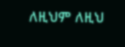ለዚህም ለዚህ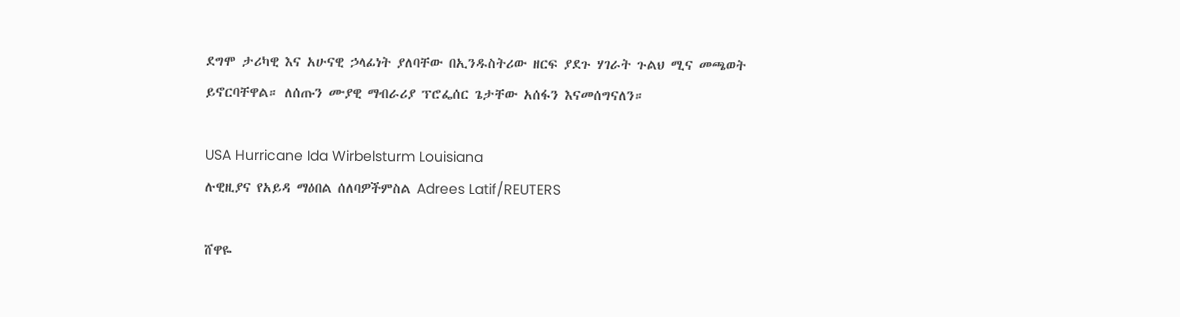ደግሞ ታሪካዊ እና አሁናዊ ኃላፊነት ያለባቸው በኢንዱስትሪው ዘርፍ ያደጉ ሃገራት ጉልህ ሚና መጫወት ይኖርባቸዋል። ለሰጡን ሙያዊ ማብራሪያ ፕሮፌሰር ጌታቸው አሰፋን እናመሰግናለን።

USA Hurricane Ida Wirbelsturm Louisiana
ሉዊዚያና የአይዳ ማዕበል ሰለባዎችምስል Adrees Latif/REUTERS

ሸዋዬ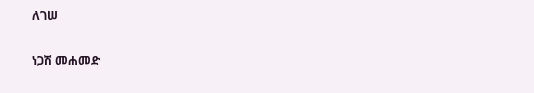ለገሠ

ነጋሽ መሐመድ